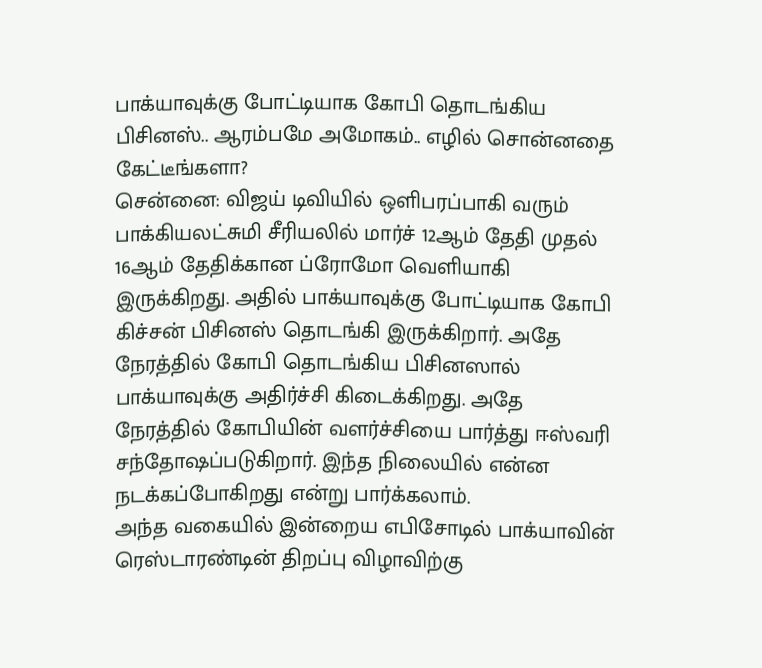பாக்யாவுக்கு போட்டியாக கோபி தொடங்கிய பிசினஸ்.. ஆரம்பமே அமோகம்.. எழில் சொன்னதை கேட்டீங்களா?
சென்னை: விஜய் டிவியில் ஒளிபரப்பாகி வரும் பாக்கியலட்சுமி சீரியலில் மார்ச் 12ஆம் தேதி முதல் 16ஆம் தேதிக்கான ப்ரோமோ வெளியாகி இருக்கிறது. அதில் பாக்யாவுக்கு போட்டியாக கோபி கிச்சன் பிசினஸ் தொடங்கி இருக்கிறார். அதே நேரத்தில் கோபி தொடங்கிய பிசினஸால் பாக்யாவுக்கு அதிர்ச்சி கிடைக்கிறது. அதே நேரத்தில் கோபியின் வளர்ச்சியை பார்த்து ஈஸ்வரி சந்தோஷப்படுகிறார். இந்த நிலையில் என்ன நடக்கப்போகிறது என்று பார்க்கலாம்.
அந்த வகையில் இன்றைய எபிசோடில் பாக்யாவின் ரெஸ்டாரண்டின் திறப்பு விழாவிற்கு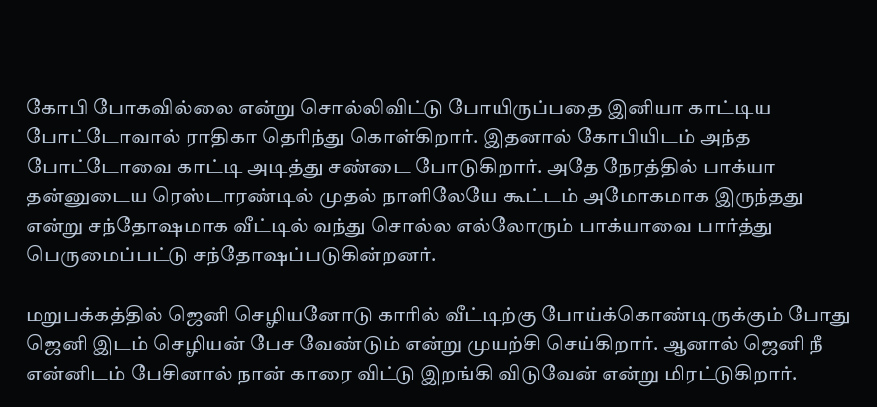கோபி போகவில்லை என்று சொல்லிவிட்டு போயிருப்பதை இனியா காட்டிய போட்டோவால் ராதிகா தெரிந்து கொள்கிறார். இதனால் கோபியிடம் அந்த போட்டோவை காட்டி அடித்து சண்டை போடுகிறார். அதே நேரத்தில் பாக்யா தன்னுடைய ரெஸ்டாரண்டில் முதல் நாளிலேயே கூட்டம் அமோகமாக இருந்தது என்று சந்தோஷமாக வீட்டில் வந்து சொல்ல எல்லோரும் பாக்யாவை பார்த்து பெருமைப்பட்டு சந்தோஷப்படுகின்றனர்.

மறுபக்கத்தில் ஜெனி செழியனோடு காரில் வீட்டிற்கு போய்க்கொண்டிருக்கும் போது ஜெனி இடம் செழியன் பேச வேண்டும் என்று முயற்சி செய்கிறார். ஆனால் ஜெனி நீ என்னிடம் பேசினால் நான் காரை விட்டு இறங்கி விடுவேன் என்று மிரட்டுகிறார்.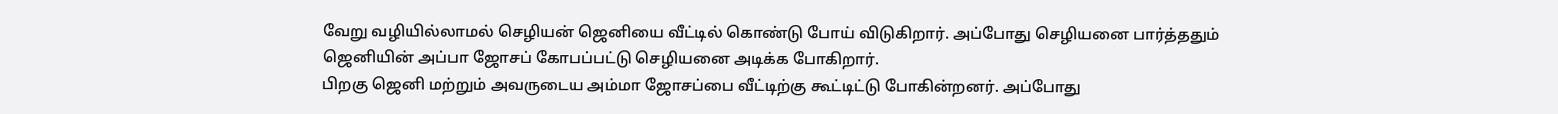வேறு வழியில்லாமல் செழியன் ஜெனியை வீட்டில் கொண்டு போய் விடுகிறார். அப்போது செழியனை பார்த்ததும் ஜெனியின் அப்பா ஜோசப் கோபப்பட்டு செழியனை அடிக்க போகிறார்.
பிறகு ஜெனி மற்றும் அவருடைய அம்மா ஜோசப்பை வீட்டிற்கு கூட்டிட்டு போகின்றனர். அப்போது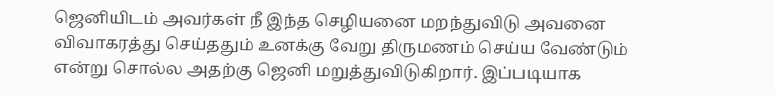ஜெனியிடம் அவர்கள் நீ இந்த செழியனை மறந்துவிடு அவனை விவாகரத்து செய்ததும் உனக்கு வேறு திருமணம் செய்ய வேண்டும் என்று சொல்ல அதற்கு ஜெனி மறுத்துவிடுகிறார். இப்படியாக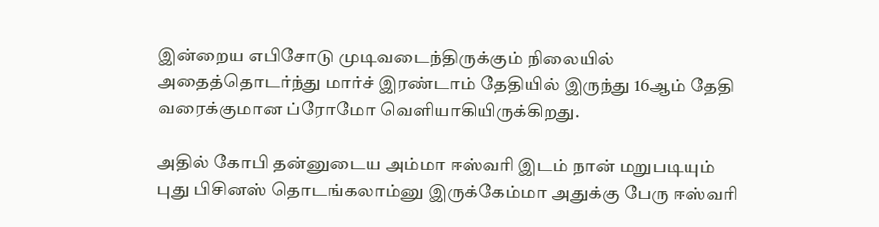இன்றைய எபிசோடு முடிவடைந்திருக்கும் நிலையில் அதைத்தொடர்ந்து மார்ச் இரண்டாம் தேதியில் இருந்து 16ஆம் தேதி வரைக்குமான ப்ரோமோ வெளியாகியிருக்கிறது.

அதில் கோபி தன்னுடைய அம்மா ஈஸ்வரி இடம் நான் மறுபடியும் புது பிசினஸ் தொடங்கலாம்னு இருக்கேம்மா அதுக்கு பேரு ஈஸ்வரி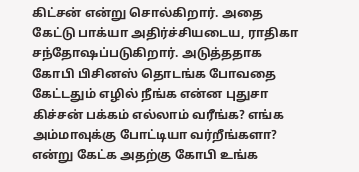கிட்சன் என்று சொல்கிறார். அதை கேட்டு பாக்யா அதிர்ச்சியடைய, ராதிகா சந்தோஷப்படுகிறார். அடுத்ததாக கோபி பிசினஸ் தொடங்க போவதை கேட்டதும் எழில் நீங்க என்ன புதுசா கிச்சன் பக்கம் எல்லாம் வரீங்க? எங்க அம்மாவுக்கு போட்டியா வர்றீங்களா? என்று கேட்க அதற்கு கோபி உங்க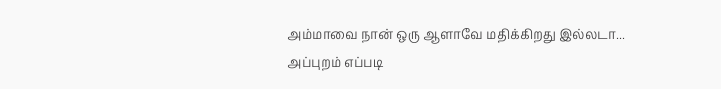அம்மாவை நான் ஒரு ஆளாவே மதிக்கிறது இல்லடா...
அப்புறம் எப்படி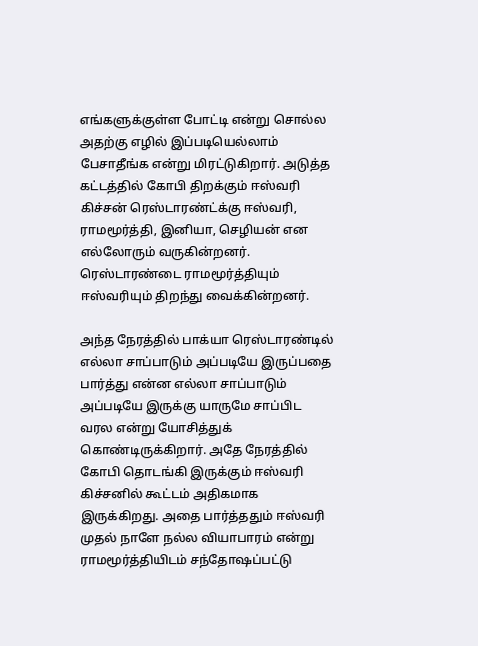எங்களுக்குள்ள போட்டி என்று சொல்ல அதற்கு எழில் இப்படியெல்லாம் பேசாதீங்க என்று மிரட்டுகிறார். அடுத்த கட்டத்தில் கோபி திறக்கும் ஈஸ்வரி கிச்சன் ரெஸ்டாரண்ட்க்கு ஈஸ்வரி, ராமமூர்த்தி, இனியா, செழியன் என எல்லோரும் வருகின்றனர். ரெஸ்டாரண்டை ராமமூர்த்தியும் ஈஸ்வரியும் திறந்து வைக்கின்றனர்.

அந்த நேரத்தில் பாக்யா ரெஸ்டாரண்டில் எல்லா சாப்பாடும் அப்படியே இருப்பதை பார்த்து என்ன எல்லா சாப்பாடும் அப்படியே இருக்கு யாருமே சாப்பிட வரல என்று யோசித்துக் கொண்டிருக்கிறார். அதே நேரத்தில் கோபி தொடங்கி இருக்கும் ஈஸ்வரி கிச்சனில் கூட்டம் அதிகமாக இருக்கிறது. அதை பார்த்ததும் ஈஸ்வரி முதல் நாளே நல்ல வியாபாரம் என்று ராமமூர்த்தியிடம் சந்தோஷப்பட்டு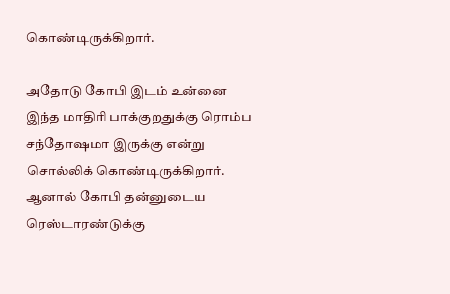கொண்டிருக்கிறார்.

அதோடு கோபி இடம் உன்னை இந்த மாதிரி பாக்குறதுக்கு ரொம்ப சந்தோஷமா இருக்கு என்று சொல்லிக் கொண்டிருக்கிறார். ஆனால் கோபி தன்னுடைய ரெஸ்டாரண்டுக்கு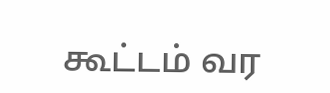கூட்டம் வர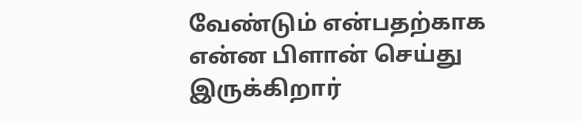வேண்டும் என்பதற்காக என்ன பிளான் செய்து இருக்கிறார்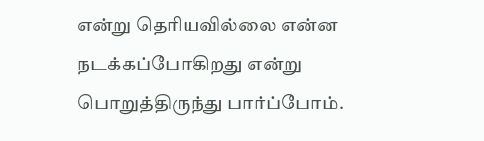என்று தெரியவில்லை என்ன நடக்கப்போகிறது என்று பொறுத்திருந்து பார்ப்போம்.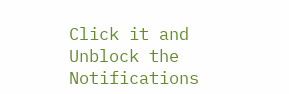Click it and Unblock the Notifications